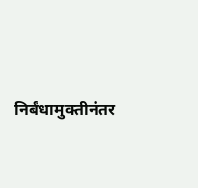निर्बंधामुक्तीनंतर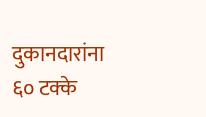दुकानदारांना ६० टक्के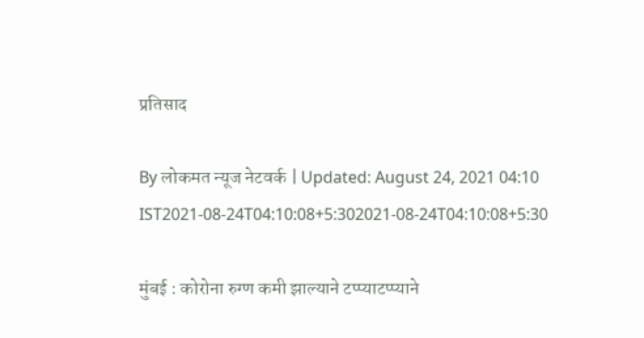प्रतिसाद

By लोकमत न्यूज नेटवर्क | Updated: August 24, 2021 04:10 IST2021-08-24T04:10:08+5:302021-08-24T04:10:08+5:30

मुंबई : कोरोना रुग्ण कमी झाल्याने टप्प्याटप्प्याने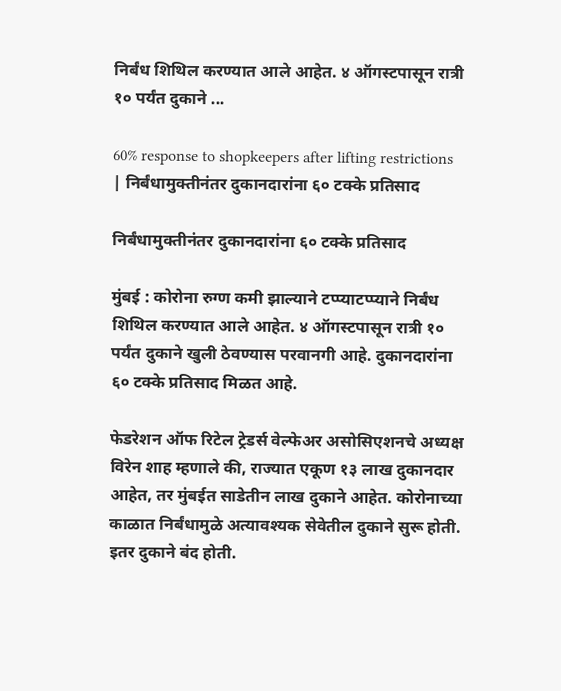निर्बंध शिथिल करण्यात आले आहेत. ४ ऑगस्टपासून रात्री १० पर्यंत दुकाने ...

60% response to shopkeepers after lifting restrictions | निर्बंधामुक्तीनंतर दुकानदारांना ६० टक्के प्रतिसाद

निर्बंधामुक्तीनंतर दुकानदारांना ६० टक्के प्रतिसाद

मुंबई : कोरोना रुग्ण कमी झाल्याने टप्प्याटप्प्याने निर्बंध शिथिल करण्यात आले आहेत. ४ ऑगस्टपासून रात्री १० पर्यंत दुकाने खुली ठेवण्यास परवानगी आहे. दुकानदारांना ६० टक्के प्रतिसाद मिळत आहे.

फेडरेशन ऑफ रिटेल ट्रेडर्स वेल्फेअर असोसिएशनचे अध्यक्ष विरेन शाह म्हणाले की, राज्यात एकूण १३ लाख दुकानदार आहेत, तर मुंबईत साडेतीन लाख दुकाने आहेत. कोरोनाच्या काळात निर्बंधामुळे अत्यावश्यक सेवेतील दुकाने सुरू होती. इतर दुकाने बंद होती.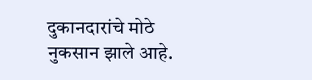दुकानदारांचे मोठे नुकसान झाले आहे.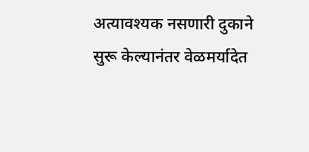अत्यावश्यक नसणारी दुकाने सुरू केल्यानंतर वेळमर्यादेत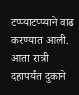टप्प्याटप्प्याने वाढ करण्यात आली. आता रात्री दहापर्यंत दुकाने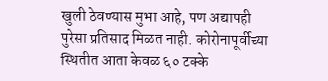खुली ठेवण्यास मुभा आहे, पण अद्यापही पुरेसा प्रतिसाद मिळत नाही. कोरोनापूर्वीच्या स्थितीत आता केवळ ६० टक्के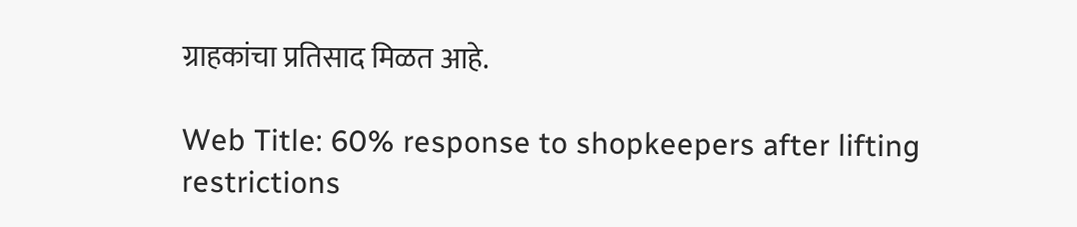ग्राहकांचा प्रतिसाद मिळत आहे.

Web Title: 60% response to shopkeepers after lifting restrictions